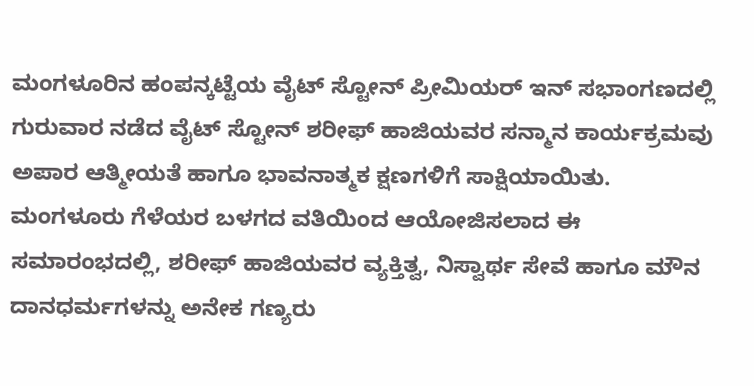ಮಂಗಳೂರಿನ ಹಂಪನ್ಕಟ್ಟೆಯ ವೈಟ್ ಸ್ಟೋನ್ ಪ್ರೀಮಿಯರ್ ಇನ್ ಸಭಾಂಗಣದಲ್ಲಿ ಗುರುವಾರ ನಡೆದ ವೈಟ್ ಸ್ಟೋನ್ ಶರೀಫ್ ಹಾಜಿಯವರ ಸನ್ಮಾನ ಕಾರ್ಯಕ್ರಮವು ಅಪಾರ ಆತ್ಮೀಯತೆ ಹಾಗೂ ಭಾವನಾತ್ಮಕ ಕ್ಷಣಗಳಿಗೆ ಸಾಕ್ಷಿಯಾಯಿತು.
ಮಂಗಳೂರು ಗೆಳೆಯರ ಬಳಗದ ವತಿಯಿಂದ ಆಯೋಜಿಸಲಾದ ಈ ಸಮಾರಂಭದಲ್ಲಿ, ಶರೀಫ್ ಹಾಜಿಯವರ ವ್ಯಕ್ತಿತ್ವ, ನಿಸ್ವಾರ್ಥ ಸೇವೆ ಹಾಗೂ ಮೌನ ದಾನಧರ್ಮಗಳನ್ನು ಅನೇಕ ಗಣ್ಯರು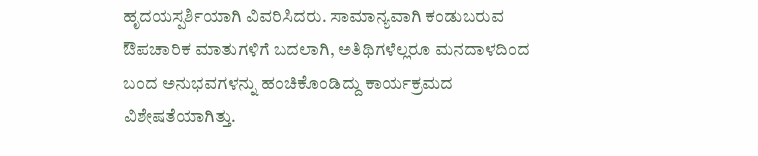ಹೃದಯಸ್ಪರ್ಶಿಯಾಗಿ ವಿವರಿಸಿದರು. ಸಾಮಾನ್ಯವಾಗಿ ಕಂಡುಬರುವ ಔಪಚಾರಿಕ ಮಾತುಗಳಿಗೆ ಬದಲಾಗಿ, ಅತಿಥಿಗಳೆಲ್ಲರೂ ಮನದಾಳದಿಂದ ಬಂದ ಅನುಭವಗಳನ್ನು ಹಂಚಿಕೊಂಡಿದ್ದು ಕಾರ್ಯಕ್ರಮದ ವಿಶೇಷತೆಯಾಗಿತ್ತು.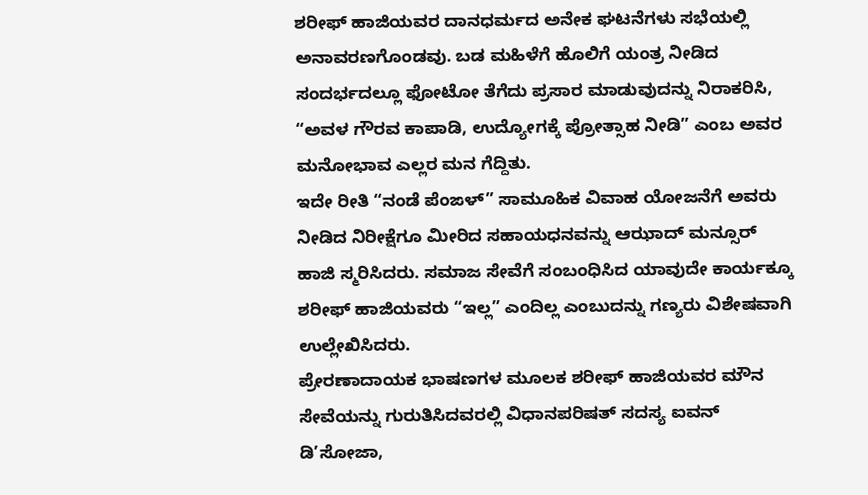ಶರೀಫ್ ಹಾಜಿಯವರ ದಾನಧರ್ಮದ ಅನೇಕ ಘಟನೆಗಳು ಸಭೆಯಲ್ಲಿ ಅನಾವರಣಗೊಂಡವು. ಬಡ ಮಹಿಳೆಗೆ ಹೊಲಿಗೆ ಯಂತ್ರ ನೀಡಿದ ಸಂದರ್ಭದಲ್ಲೂ ಫೋಟೋ ತೆಗೆದು ಪ್ರಸಾರ ಮಾಡುವುದನ್ನು ನಿರಾಕರಿಸಿ, “ಅವಳ ಗೌರವ ಕಾಪಾಡಿ, ಉದ್ಯೋಗಕ್ಕೆ ಪ್ರೋತ್ಸಾಹ ನೀಡಿ” ಎಂಬ ಅವರ ಮನೋಭಾವ ಎಲ್ಲರ ಮನ ಗೆದ್ದಿತು.
ಇದೇ ರೀತಿ “ನಂಡೆ ಪೆಂಙಳ್” ಸಾಮೂಹಿಕ ವಿವಾಹ ಯೋಜನೆಗೆ ಅವರು ನೀಡಿದ ನಿರೀಕ್ಷೆಗೂ ಮೀರಿದ ಸಹಾಯಧನವನ್ನು ಆಝಾದ್ ಮನ್ಸೂರ್ ಹಾಜಿ ಸ್ಮರಿಸಿದರು. ಸಮಾಜ ಸೇವೆಗೆ ಸಂಬಂಧಿಸಿದ ಯಾವುದೇ ಕಾರ್ಯಕ್ಕೂ ಶರೀಫ್ ಹಾಜಿಯವರು “ಇಲ್ಲ” ಎಂದಿಲ್ಲ ಎಂಬುದನ್ನು ಗಣ್ಯರು ವಿಶೇಷವಾಗಿ ಉಲ್ಲೇಖಿಸಿದರು.
ಪ್ರೇರಣಾದಾಯಕ ಭಾಷಣಗಳ ಮೂಲಕ ಶರೀಫ್ ಹಾಜಿಯವರ ಮೌನ ಸೇವೆಯನ್ನು ಗುರುತಿಸಿದವರಲ್ಲಿ ವಿಧಾನಪರಿಷತ್ ಸದಸ್ಯ ಐವನ್ ಡಿ’ಸೋಜಾ,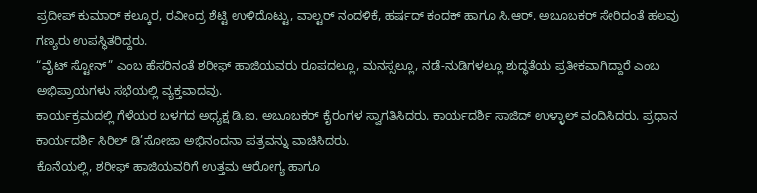ಪ್ರದೀಪ್ ಕುಮಾರ್ ಕಲ್ಕೂರ, ರವೀಂದ್ರ ಶೆಟ್ಟಿ ಉಳಿದೊಟ್ಟು, ವಾಲ್ಟರ್ ನಂದಳಿಕೆ, ಹರ್ಷದ್ ಕಂದಕ್ ಹಾಗೂ ಸಿ.ಆರ್. ಅಬೂಬಕರ್ ಸೇರಿದಂತೆ ಹಲವು ಗಣ್ಯರು ಉಪಸ್ಥಿತರಿದ್ದರು.
“ವೈಟ್ ಸ್ಟೋನ್” ಎಂಬ ಹೆಸರಿನಂತೆ ಶರೀಫ್ ಹಾಜಿಯವರು ರೂಪದಲ್ಲೂ, ಮನಸ್ಸಲ್ಲೂ, ನಡೆ-ನುಡಿಗಳಲ್ಲೂ ಶುದ್ಧತೆಯ ಪ್ರತೀಕವಾಗಿದ್ದಾರೆ ಎಂಬ ಅಭಿಪ್ರಾಯಗಳು ಸಭೆಯಲ್ಲಿ ವ್ಯಕ್ತವಾದವು.
ಕಾರ್ಯಕ್ರಮದಲ್ಲಿ ಗೆಳೆಯರ ಬಳಗದ ಅಧ್ಯಕ್ಷ ಡಿ.ಐ. ಅಬೂಬಕರ್ ಕೈರಂಗಳ ಸ್ವಾಗತಿಸಿದರು. ಕಾರ್ಯದರ್ಶಿ ಸಾಜಿದ್ ಉಳ್ಳಾಲ್ ವಂದಿಸಿದರು. ಪ್ರಧಾನ ಕಾರ್ಯದರ್ಶಿ ಸಿರಿಲ್ ಡಿ’ಸೋಜಾ ಅಭಿನಂದನಾ ಪತ್ರವನ್ನು ವಾಚಿಸಿದರು.
ಕೊನೆಯಲ್ಲಿ, ಶರೀಫ್ ಹಾಜಿಯವರಿಗೆ ಉತ್ತಮ ಆರೋಗ್ಯ ಹಾಗೂ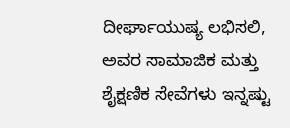ದೀರ್ಘಾಯುಷ್ಯ ಲಭಿಸಲಿ, ಅವರ ಸಾಮಾಜಿಕ ಮತ್ತು ಶೈಕ್ಷಣಿಕ ಸೇವೆಗಳು ಇನ್ನಷ್ಟು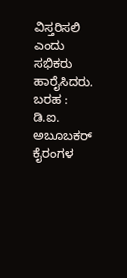ವಿಸ್ತರಿಸಲಿ ಎಂದು ಸಭಿಕರು ಹಾರೈಸಿದರು.
ಬರಹ : ಡಿ.ಐ. ಅಬೂಬಕರ್ ಕೈರಂಗಳ